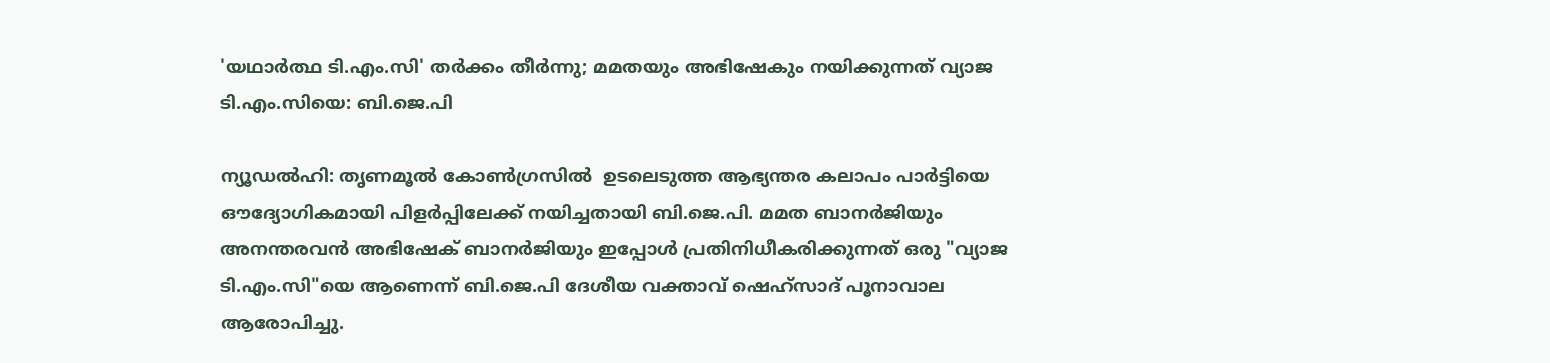'യഥാർത്ഥ ടി.എം.സി' തർക്കം തീർന്നു; മമതയും അഭിഷേകും നയിക്കുന്നത് വ്യാജ ടി.എം.സിയെ: ബി.ജെ.പി

ന്യൂഡൽഹി: തൃണമൂൽ കോൺഗ്രസിൽ  ഉടലെടുത്ത ആഭ്യന്തര കലാപം പാർട്ടിയെ ഔദ്യോഗികമായി പിളർപ്പിലേക്ക് നയിച്ചതായി ബി.ജെ.പി. മമത ബാനർജിയും അനന്തരവൻ അഭിഷേക് ബാനർജിയും ഇപ്പോൾ പ്രതിനിധീകരിക്കുന്നത് ഒരു "വ്യാജ ടി.എം.സി"യെ ആണെന്ന് ബി.ജെ.പി ദേശീയ വക്താവ് ഷെഹ്സാദ് പൂനാവാല ആരോപിച്ചു.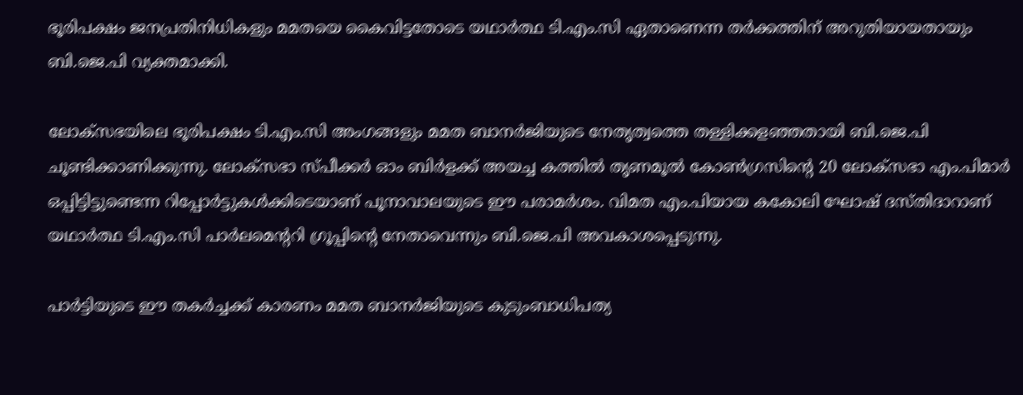ഭൂരിപക്ഷം ജനപ്രതിനിധികളും മമതയെ കൈവിട്ടതോടെ യഥാർത്ഥ ടി.എം.സി ഏതാണെന്ന തർക്കത്തിന് അറുതിയായതായും ബി.ജെ.പി വ്യക്തമാക്കി.

ലോക്സഭയിലെ ഭൂരിപക്ഷം ടി.എം.സി അംഗങ്ങളും മമത ബാനർജിയുടെ നേതൃത്വത്തെ തള്ളിക്കളഞ്ഞതായി ബി.ജെ.പി ചൂണ്ടിക്കാണിക്കുന്നു. ലോക്സഭാ സ്പീക്കർ ഓം ബിർളക്ക് അയച്ച കത്തിൽ തൃണമൂൽ കോൺഗ്രസിന്റെ 20 ലോക്സഭാ എം.പിമാർ ഒപ്പിട്ടിട്ടുണ്ടെന്ന റിപ്പോർട്ടുകൾക്കിടെയാണ് പൂനാവാലയുടെ ഈ പരാമർശം. വിമത എം.പിയായ കകോലി ഘോഷ് ദസ്തിദാറാണ് യഥാർത്ഥ ടി.എം.സി പാർലമെന്ററി ഗ്രൂപ്പിന്റെ നേതാവെന്നും ബി.ജെ.പി അവകാശപ്പെടുന്നു.

പാർട്ടിയുടെ ഈ തകർച്ചക്ക് കാരണം മമത ബാനർജിയുടെ കുടുംബാധിപത്യ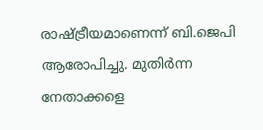രാഷ്ട്രീയമാണെന്ന് ബി.ജെപി ആരോപിച്ചു. മുതിർന്ന നേതാക്കളെ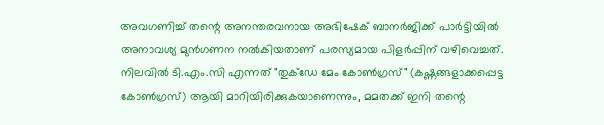അവഗണിച്ച് തന്റെ അനന്തരവനായ അഭിഷേക് ബാനർജിക്ക് പാർട്ടിയിൽ അനാവശ്യ മുൻഗണന നൽകിയതാണ് പരസ്യമായ പിളർപ്പിന് വഴിവെച്ചത്. നിലവിൽ ടി.എം.സി എന്നത് "തുക്ഡേ മേം കോൺഗ്രസ്" (കഷ്ണങ്ങളാക്കപ്പെട്ട കോൺഗ്രസ്) ആയി മാറിയിരിക്കുകയാണെന്നും, മമതക്ക് ഇനി തന്റെ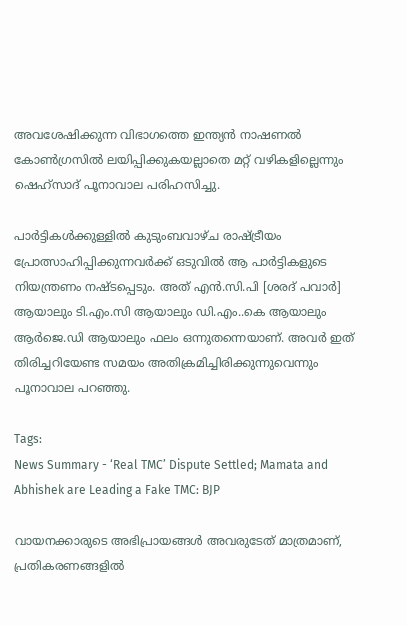അവശേഷിക്കുന്ന വിഭാഗത്തെ ഇന്ത്യൻ നാഷണൽ കോൺഗ്രസിൽ ലയിപ്പിക്കുകയല്ലാതെ മറ്റ് വഴികളില്ലെന്നും ഷെഹ്സാദ് പൂനാവാല പരിഹസിച്ചു.

പാർട്ടികൾക്കുള്ളിൽ കുടുംബവാഴ്ച രാഷ്ട്രീയം പ്രോത്സാഹിപ്പിക്കുന്നവർക്ക് ഒടുവിൽ ആ പാർട്ടികളുടെ നിയന്ത്രണം നഷ്ടപ്പെടും. അത് എൻ.സി.പി [ശരദ് പവാർ] ആയാലും ടി.എം.സി ആയാലും ഡി.എം..കെ ആയാലും ആർജെ.ഡി ആയാലും ഫലം ഒന്നുതന്നെയാണ്. അവർ ഇത് തിരിച്ചറിയേണ്ട സമയം അതിക്രമിച്ചിരിക്കുന്നുവെന്നും പൂനാവാല പറഞ്ഞു.

Tags:
News Summary - ‘Real TMC’ Dispute Settled; Mamata and Abhishek are Leading a Fake TMC: BJP

വായനക്കാരുടെ അഭിപ്രായങ്ങള്‍ അവരുടേത് മാത്രമാണ്, പ്രതികരണങ്ങളിൽ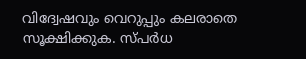വിദ്വേഷവും വെറുപ്പും കലരാതെ സൂക്ഷിക്കുക. സ്പർധ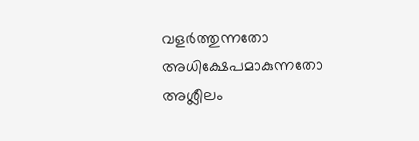വളർത്തുന്നതോ അധിക്ഷേപമാകുന്നതോ അശ്ലീലം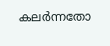കലർന്നതോ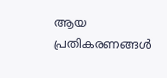ആയ പ്രതികരണങ്ങൾ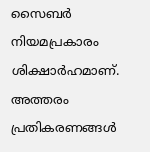സൈബർ നിയമപ്രകാരം ശിക്ഷാർഹമാണ്. അത്തരം പ്രതികരണങ്ങൾ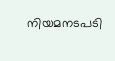നിയമനടപടി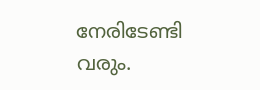നേരിടേണ്ടി വരും.